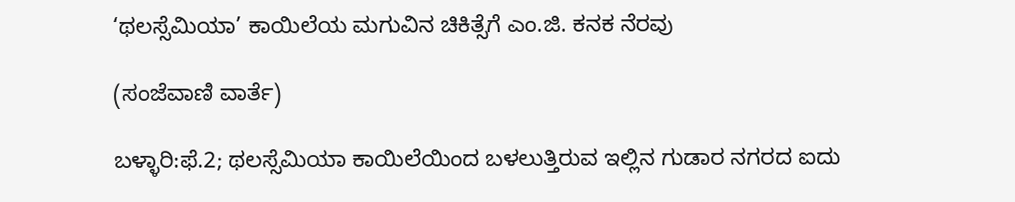‘ಥಲಸ್ಸೆಮಿಯಾ’ ಕಾಯಿಲೆಯ ಮಗುವಿನ ಚಿಕಿತ್ಸೆಗೆ ಎಂ.ಜಿ. ಕನಕ ನೆರವು

(ಸಂಜೆವಾಣಿ ವಾರ್ತೆ)

ಬಳ್ಳಾರಿ:ಫೆ.2; ಥಲಸ್ಸೆಮಿಯಾ ಕಾಯಿಲೆಯಿಂದ ಬಳಲುತ್ತಿರುವ ಇಲ್ಲಿನ ಗುಡಾರ ನಗರದ ಐದು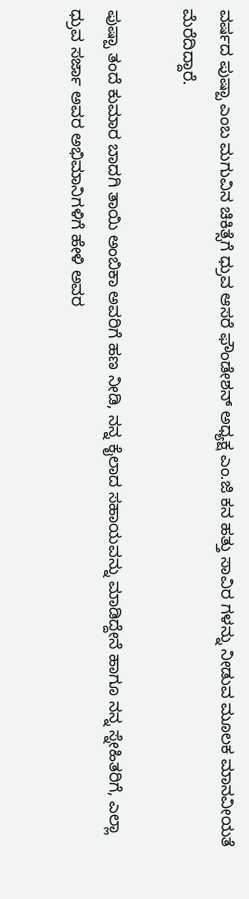ವರ್ಷದ ಪುಷ್ಪಾ ಎಂಬ ಮಗುವಿನ ಚಿಕಿತ್ಸೆಗೆ ಧ್ರುವ ಆಸರೆ ಫೌಂಡೇಶನ್ ಅಧ್ಯಕ್ಷ ಎಂ.ಜಿ ಕನ ಹತ್ತು ಸಾವಿರ ಗಳನ್ನು ನೀಡುವ ಮೂಲಕ ಮಾನವೀಯತೆ ಮೆರೆದಿದ್ದಾರೆ.

ಪುಷ್ಪಾ ತಂದೆ ಕುಮಾರ ಬಾದಗಿ ತಾಯಿ ಅಂಬಿಕಾ ಅವರಿಗೆ ಹಣ ನೀಡಿ, ನನ್ನ ಕೈಲಾದ ಸಹಾಯವನ್ನು ಮಾಡಿದ್ದೇನೆ ಹಾಗೂ ನನ್ನ ಸ್ನೇಹಿತರಿಗೆ, ಎಲ್ಲಾ ಧ್ರುವ ಸರ್ಜಾ ಅವರ ಅಭಿಮಾನಿಗಳಿಗೆ ಹೇಳಿ ಅವರ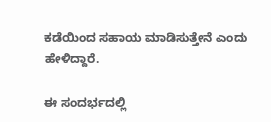ಕಡೆಯಿಂದ ಸಹಾಯ ಮಾಡಿಸುತ್ತೇನೆ ಎಂದು ಹೇಳಿದ್ದಾರೆ.

ಈ ಸಂದರ್ಭದಲ್ಲಿ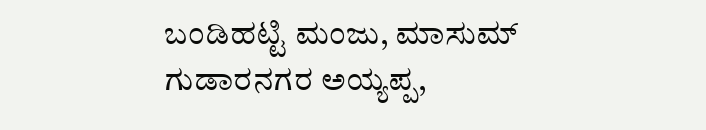ಬಂಡಿಹಟ್ಟಿ ಮಂಜು, ಮಾಸುಮ್ ಗುಡಾರನಗರ ಅಯ್ಯಪ್ಪ,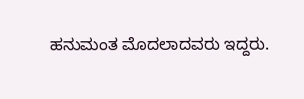ಹನುಮಂತ ಮೊದಲಾದವರು ಇದ್ದರು.